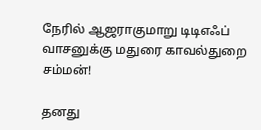நேரில் ஆஜராகுமாறு டிடிஎஃப் வாசனுக்கு மதுரை காவல்துறை சம்மன்!

தனது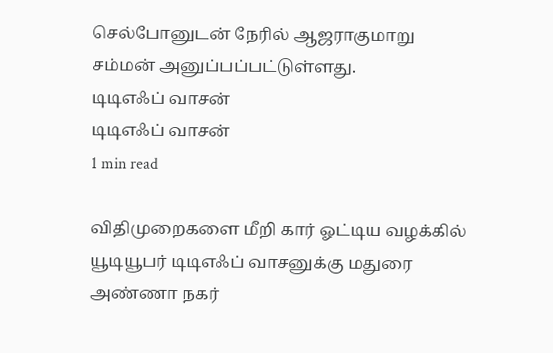செல்போனுடன் நேரில் ஆஜராகுமாறு சம்மன் அனுப்பப்பட்டுள்ளது.
டிடிஎஃப் வாசன்
டிடிஎஃப் வாசன்
1 min read

விதிமுறைகளை மீறி கார் ஓட்டிய வழக்கில் யூடியூபர் டிடிஎஃப் வாசனுக்கு மதுரை அண்ணா நகர்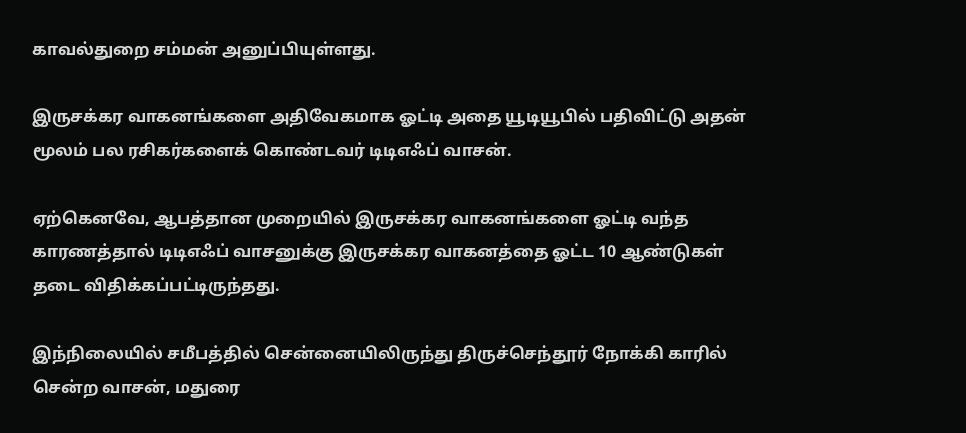காவல்துறை சம்மன் அனுப்பியுள்ளது.

இருசக்கர வாகனங்களை அதிவேகமாக ஓட்டி அதை யூடியூபில் பதிவிட்டு அதன் மூலம் பல ரசிகர்களைக் கொண்டவர் டிடிஎஃப் வாசன்.

ஏற்கெனவே, ஆபத்தான முறையில் இருசக்கர வாகனங்களை ஓட்டி வந்த காரணத்தால் டிடிஎஃப் வாசனுக்கு இருசக்கர வாகனத்தை ஓட்ட 10 ஆண்டுகள் தடை விதிக்கப்பட்டிருந்தது.

இந்நிலையில் சமீபத்தில் சென்னையிலிருந்து திருச்செந்தூர் நோக்கி காரில் சென்ற வாசன், மதுரை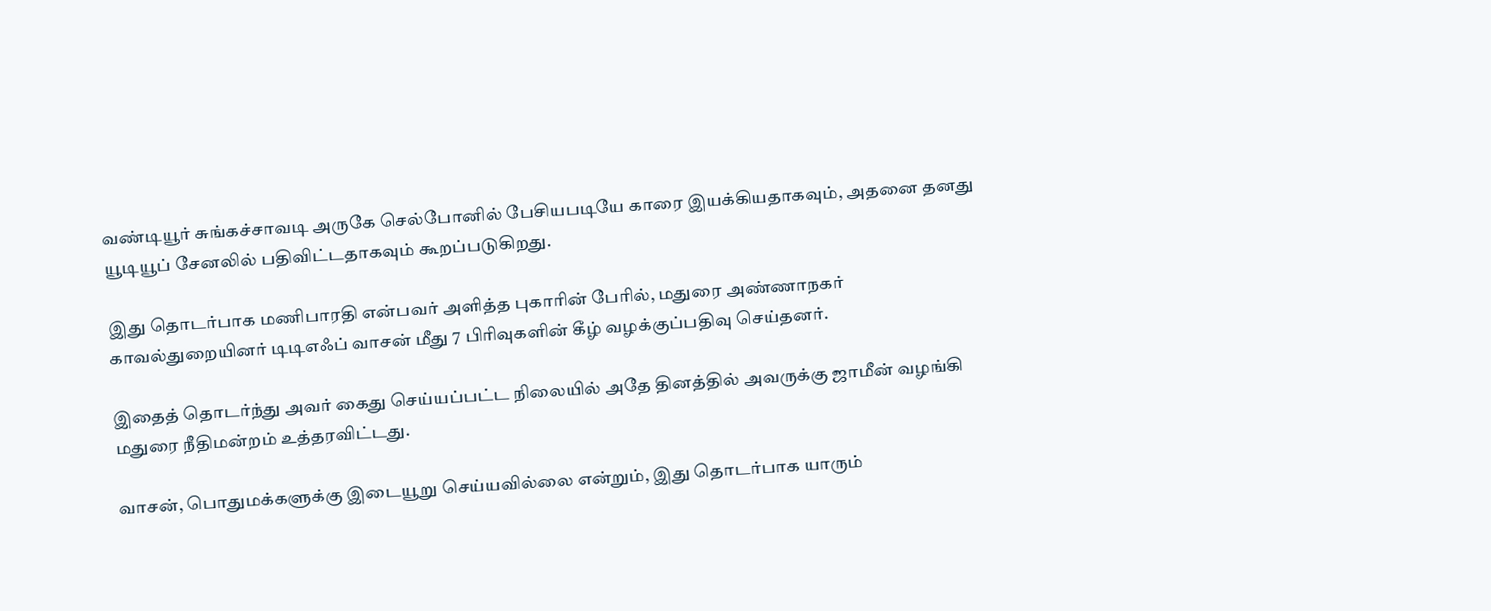வண்டியூர் சுங்கச்சாவடி அருகே செல்போனில் பேசியபடியே காரை இயக்கியதாகவும், அதனை தனது யூடியூப் சேனலில் பதிவிட்டதாகவும் கூறப்படுகிறது.

இது தொடர்பாக மணிபாரதி என்பவர் அளித்த புகாரின் பேரில், மதுரை அண்ணாநகர் காவல்துறையினர் டிடிஎஃப் வாசன் மீது 7 பிரிவுகளின் கீழ் வழக்குப்பதிவு செய்தனர்.

இதைத் தொடர்ந்து அவர் கைது செய்யப்பட்ட நிலையில் அதே தினத்தில் அவருக்கு ஜாமீன் வழங்கி மதுரை நீதிமன்றம் உத்தரவிட்டது.

வாசன், பொதுமக்களுக்கு இடையூறு செய்யவில்லை என்றும், இது தொடர்பாக யாரும்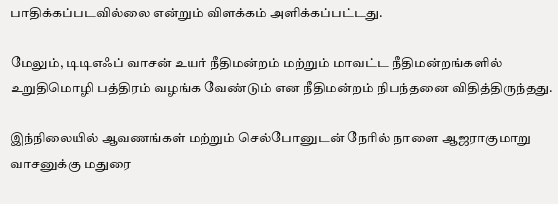பாதிக்கப்படவில்லை என்றும் விளக்கம் அளிக்கப்பட்டது.

மேலும், டிடிஎஃப் வாசன் உயர் நீதிமன்றம் மற்றும் மாவட்ட நீதிமன்றங்களில் உறுதிமொழி பத்திரம் வழங்க வேண்டும் என நீதிமன்றம் நிபந்தனை விதித்திருந்தது.

இந்நிலையில் ஆவணங்கள் மற்றும் செல்போனுடன் நேரில் நாளை ஆஜராகுமாறு வாசனுக்கு மதுரை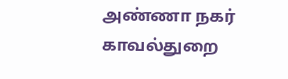அண்ணா நகர் காவல்துறை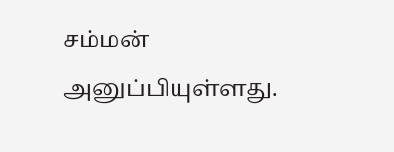சம்மன் அனுப்பியுள்ளது.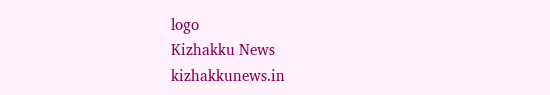logo
Kizhakku News
kizhakkunews.in